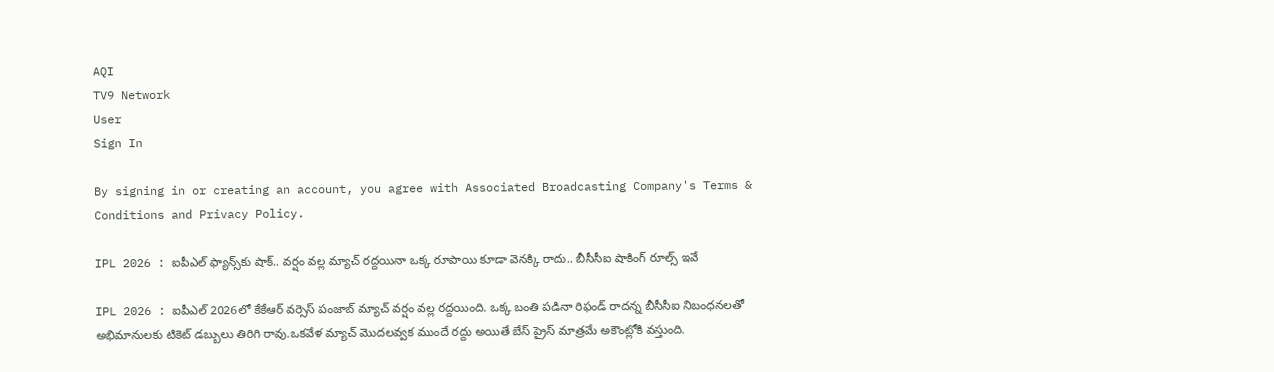AQI
TV9 Network
User
Sign In

By signing in or creating an account, you agree with Associated Broadcasting Company's Terms & Conditions and Privacy Policy.

IPL 2026 : ఐపీఎల్ ఫ్యాన్స్‌కు షాక్.. వర్షం వల్ల మ్యాచ్ రద్దయినా ఒక్క రూపాయి కూడా వెనక్కి రాదు.. బీసీసీఐ షాకింగ్ రూల్స్ ఇవే

IPL 2026 : ఐపీఎల్ 2026లో కేకేఆర్ వర్సెస్ పంజాబ్ మ్యాచ్ వర్షం వల్ల రద్దయింది. ఒక్క బంతి పడినా రిఫండ్ రాదన్న బీసీసీఐ నిబంధనలతో అభిమానులకు టికెట్ డబ్బులు తిరిగి రావు.ఒకవేళ మ్యాచ్ మొదలవ్వక ముందే రద్దు అయితే బేస్ ప్రైస్ మాత్రమే అకౌంట్లోకి వస్తుంది.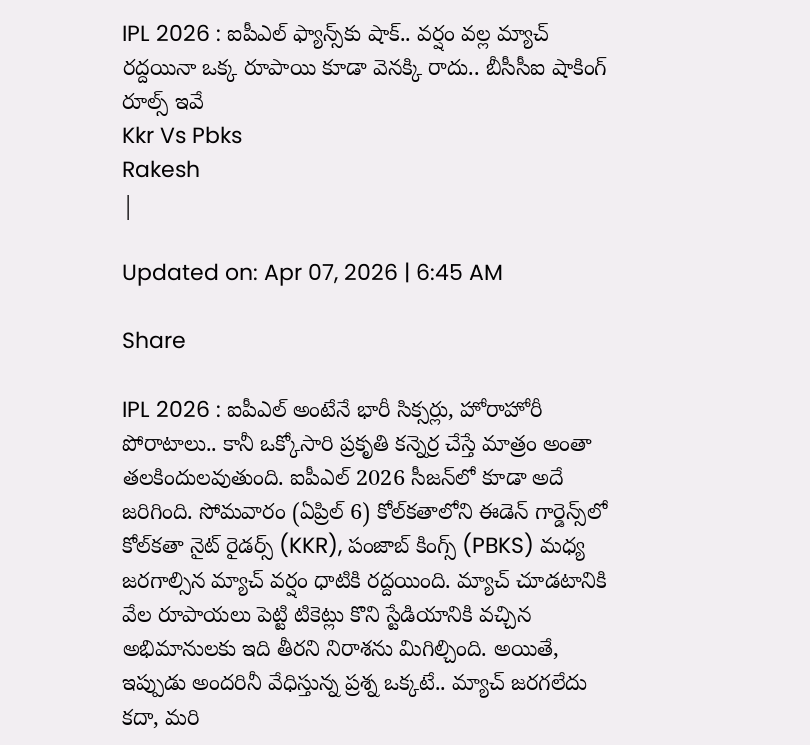IPL 2026 : ఐపీఎల్ ఫ్యాన్స్‌కు షాక్.. వర్షం వల్ల మ్యాచ్ రద్దయినా ఒక్క రూపాయి కూడా వెనక్కి రాదు.. బీసీసీఐ షాకింగ్ రూల్స్ ఇవే
Kkr Vs Pbks
Rakesh
|

Updated on: Apr 07, 2026 | 6:45 AM

Share

IPL 2026 : ఐపీఎల్ అంటేనే భారీ సిక్సర్లు, హోరాహోరీ పోరాటాలు.. కానీ ఒక్కోసారి ప్రకృతి కన్నెర్ర చేస్తే మాత్రం అంతా తలకిందులవుతుంది. ఐపీఎల్ 2026 సీజన్‌లో కూడా అదే జరిగింది. సోమవారం (ఏప్రిల్ 6) కోల్‌కతాలోని ఈడెన్ గార్డెన్స్‌లో కోల్‌కతా నైట్ రైడర్స్ (KKR), పంజాబ్ కింగ్స్ (PBKS) మధ్య జరగాల్సిన మ్యాచ్ వర్షం ధాటికి రద్దయింది. మ్యాచ్ చూడటానికి వేల రూపాయలు పెట్టి టికెట్లు కొని స్టేడియానికి వచ్చిన అభిమానులకు ఇది తీరని నిరాశను మిగిల్చింది. అయితే, ఇప్పుడు అందరినీ వేధిస్తున్న ప్రశ్న ఒక్కటే.. మ్యాచ్ జరగలేదు కదా, మరి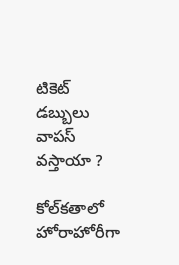టికెట్ డబ్బులు వాపస్ వస్తాయా ?

కోల్‌కతాలో హోరాహోరీగా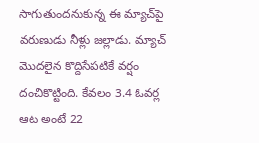సాగుతుందనుకున్న ఈ మ్యాచ్‌పై వరుణుడు నీళ్లు జల్లాడు. మ్యాచ్ మొదలైన కొద్దిసేపటికే వర్షం దంచికొట్టింది. కేవలం 3.4 ఓవర్ల ఆట అంటే 22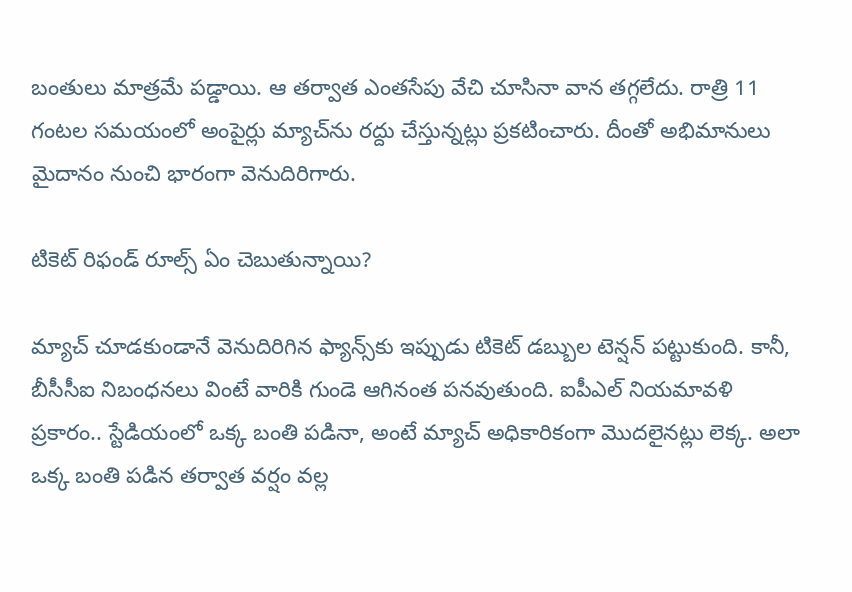బంతులు మాత్రమే పడ్డాయి. ఆ తర్వాత ఎంతసేపు వేచి చూసినా వాన తగ్గలేదు. రాత్రి 11 గంటల సమయంలో అంపైర్లు మ్యాచ్‌ను రద్దు చేస్తున్నట్లు ప్రకటించారు. దీంతో అభిమానులు మైదానం నుంచి భారంగా వెనుదిరిగారు.

టికెట్ రిఫండ్ రూల్స్ ఏం చెబుతున్నాయి?

మ్యాచ్ చూడకుండానే వెనుదిరిగిన ఫ్యాన్స్‌కు ఇప్పుడు టికెట్ డబ్బుల టెన్షన్ పట్టుకుంది. కానీ, బీసీసీఐ నిబంధనలు వింటే వారికి గుండె ఆగినంత పనవుతుంది. ఐపీఎల్ నియమావళి ప్రకారం.. స్టేడియంలో ఒక్క బంతి పడినా, అంటే మ్యాచ్ అధికారికంగా మొదలైనట్లు లెక్క. అలా ఒక్క బంతి పడిన తర్వాత వర్షం వల్ల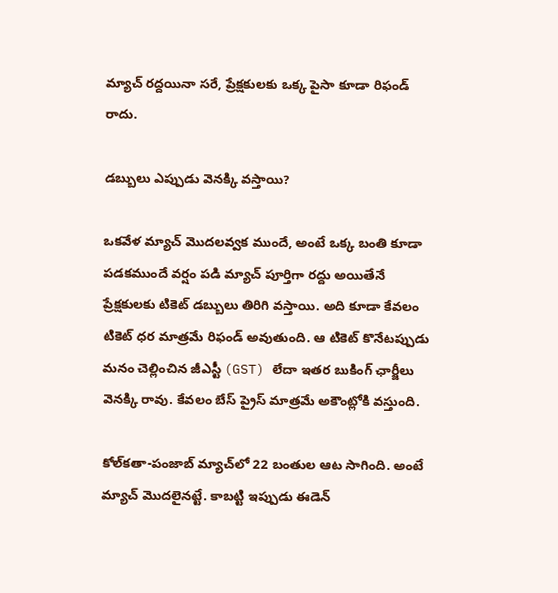మ్యాచ్ రద్దయినా సరే, ప్రేక్షకులకు ఒక్క పైసా కూడా రిఫండ్ రాదు.

డబ్బులు ఎప్పుడు వెనక్కి వస్తాయి?

ఒకవేళ మ్యాచ్ మొదలవ్వక ముందే, అంటే ఒక్క బంతి కూడా పడకముందే వర్షం పడి మ్యాచ్ పూర్తిగా రద్దు అయితేనే ప్రేక్షకులకు టికెట్ డబ్బులు తిరిగి వస్తాయి. అది కూడా కేవలం టికెట్ ధర మాత్రమే రిఫండ్ అవుతుంది. ఆ టికెట్ కొనేటప్పుడు మనం చెల్లించిన జీఎస్టీ (GST) లేదా ఇతర బుకింగ్ ఛార్జీలు వెనక్కి రావు. కేవలం బేస్ ప్రైస్ మాత్రమే అకౌంట్లోకి వస్తుంది.

కోల్‌కతా-పంజాబ్ మ్యాచ్‌లో 22 బంతుల ఆట సాగింది. అంటే మ్యాచ్ మొదలైనట్టే. కాబట్టి ఇప్పుడు ఈడెన్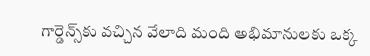గార్డెన్స్‌కు వచ్చిన వేలాది మంది అభిమానులకు ఒక్క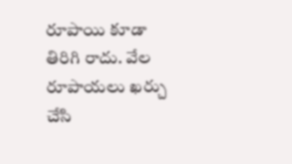రూపాయి కూడా తిరిగి రాదు. వేల రూపాయలు ఖర్చు చేసి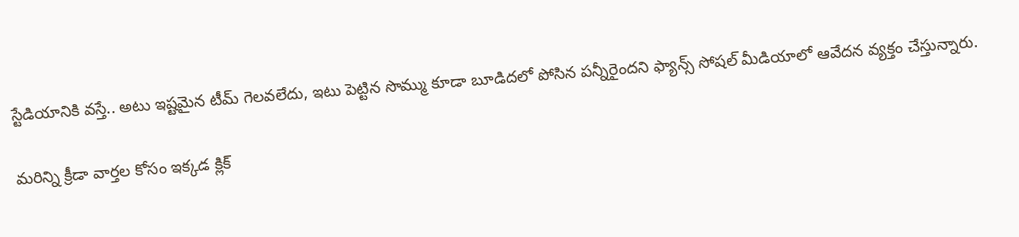స్టేడియానికి వస్తే.. అటు ఇష్టమైన టీమ్ గెలవలేదు, ఇటు పెట్టిన సొమ్ము కూడా బూడిదలో పోసిన పన్నీరైందని ఫ్యాన్స్ సోషల్ మీడియాలో ఆవేదన వ్యక్తం చేస్తున్నారు.

మరిన్ని క్రీడా వార్తల కోసం ఇక్కడ క్లిక్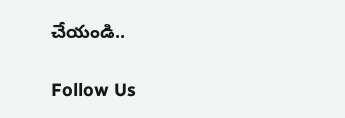చేయండి..

Follow Us